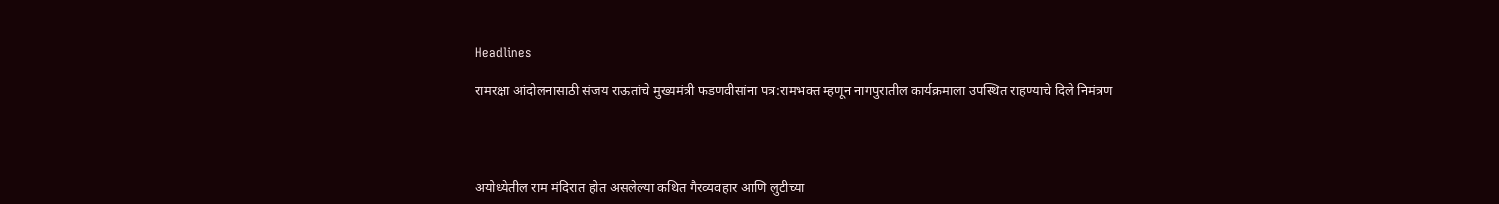Headlines

रामरक्षा आंदोलनासाठी संजय राऊतांचे मुख्यमंत्री फडणवीसांना पत्र:रामभक्त म्हणून नागपुरातील कार्यक्रमाला उपस्थित राहण्याचे दिले निमंत्रण




अयोध्येतील राम मंदिरात होत असलेल्या कथित गैरव्यवहार आणि लुटीच्या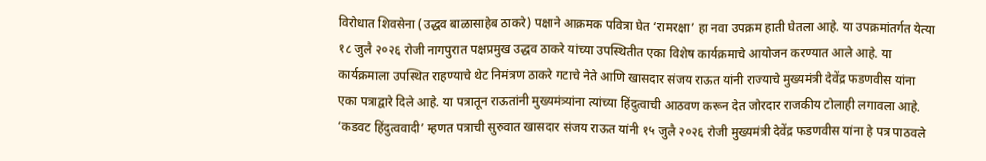विरोधात शिवसेना (उद्धव बाळासाहेब ठाकरे) पक्षाने आक्रमक पवित्रा घेत ‘रामरक्षा’ हा नवा उपक्रम हाती घेतला आहे. या उपक्रमांतर्गत येत्या १८ जुलै २०२६ रोजी नागपुरात पक्षप्रमुख उद्धव ठाकरे यांच्या उपस्थितीत एका विशेष कार्यक्रमाचे आयोजन करण्यात आले आहे. या कार्यक्रमाला उपस्थित राहण्याचे थेट निमंत्रण ठाकरे गटाचे नेते आणि खासदार संजय राऊत यांनी राज्याचे मुख्यमंत्री देवेंद्र फडणवीस यांना एका पत्राद्वारे दिले आहे. या पत्रातून राऊतांनी मुख्यमंत्र्यांना त्यांच्या हिंदुत्वाची आठवण करून देत जोरदार राजकीय टोलाही लगावला आहे. ‘कडवट हिंदुत्ववादी’ म्हणत पत्राची सुरुवात खासदार संजय राऊत यांनी १५ जुलै २०२६ रोजी मुख्यमंत्री देवेंद्र फडणवीस यांना हे पत्र पाठवले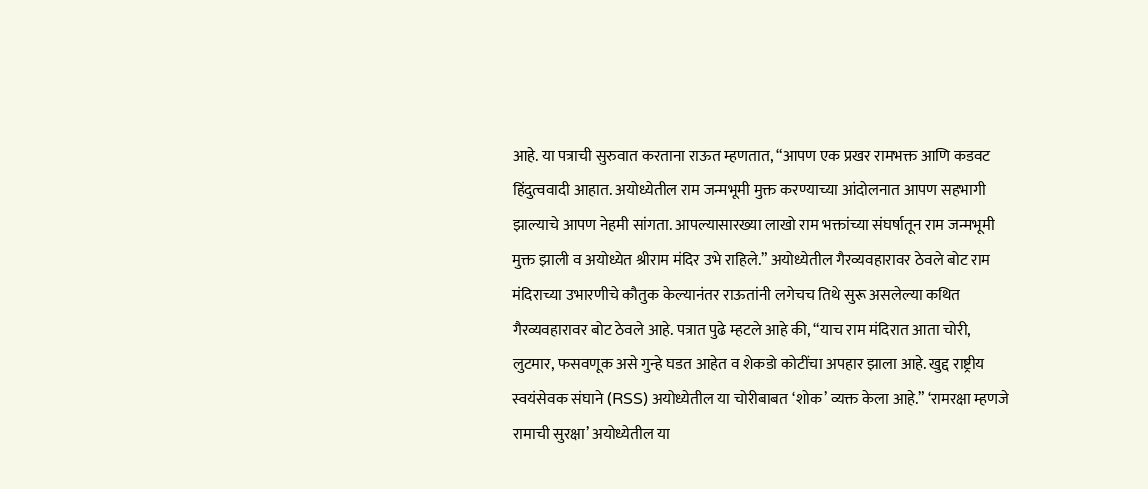आहे. या पत्राची सुरुवात करताना राऊत म्हणतात, “आपण एक प्रखर रामभक्त आणि कडवट हिंदुत्ववादी आहात. अयोध्येतील राम जन्मभूमी मुक्त करण्याच्या आंदोलनात आपण सहभागी झाल्याचे आपण नेहमी सांगता. आपल्यासारख्या लाखो राम भक्तांच्या संघर्षातून राम जन्मभूमी मुक्त झाली व अयोध्येत श्रीराम मंदिर उभे राहिले.” अयोध्येतील गैरव्यवहारावर ठेवले बोट राम मंदिराच्या उभारणीचे कौतुक केल्यानंतर राऊतांनी लगेचच तिथे सुरू असलेल्या कथित गैरव्यवहारावर बोट ठेवले आहे. पत्रात पुढे म्हटले आहे की, “याच राम मंदिरात आता चोरी, लुटमार, फसवणूक असे गुन्हे घडत आहेत व शेकडो कोटींचा अपहार झाला आहे. खुद्द राष्ट्रीय स्वयंसेवक संघाने (RSS) अयोध्येतील या चोरीबाबत ‘शोक’ व्यक्त केला आहे.” ‘रामरक्षा म्हणजे रामाची सुरक्षा’ अयोध्येतील या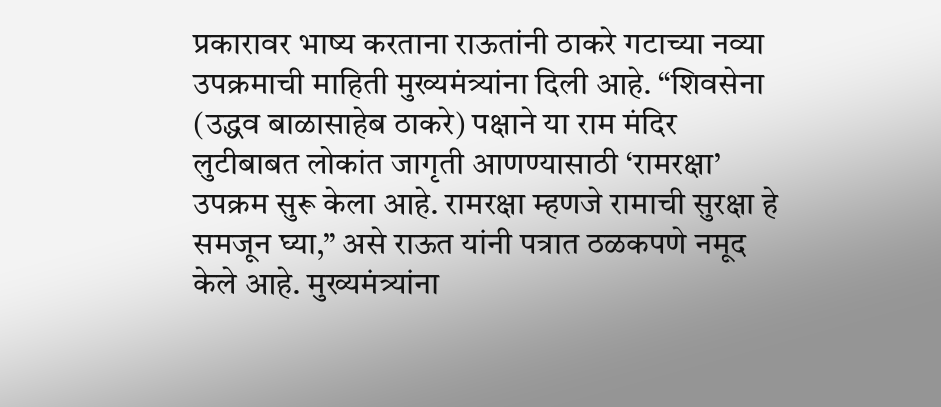प्रकारावर भाष्य करताना राऊतांनी ठाकरे गटाच्या नव्या उपक्रमाची माहिती मुख्यमंत्र्यांना दिली आहे. “शिवसेना (उद्धव बाळासाहेब ठाकरे) पक्षाने या राम मंदिर लुटीबाबत लोकांत जागृती आणण्यासाठी ‘रामरक्षा’ उपक्रम सुरू केला आहे. रामरक्षा म्हणजे रामाची सुरक्षा हे समजून घ्या,” असे राऊत यांनी पत्रात ठळकपणे नमूद केले आहे. मुख्यमंत्र्यांना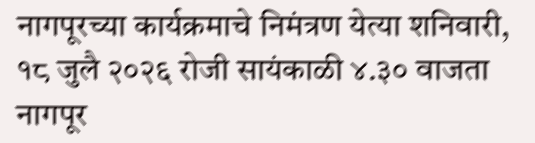नागपूरच्या कार्यक्रमाचे निमंत्रण येत्या शनिवारी, १८ जुलै २०२६ रोजी सायंकाळी ४.३० वाजता नागपूर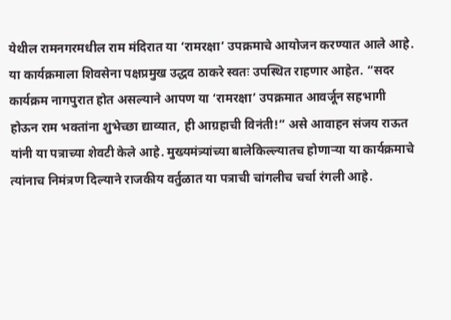येथील रामनगरमधील राम मंदिरात या ‘रामरक्षा’ उपक्रमाचे आयोजन करण्यात आले आहे. या कार्यक्रमाला शिवसेना पक्षप्रमुख उद्धव ठाकरे स्वतः उपस्थित राहणार आहेत. “सदर कार्यक्रम नागपुरात होत असल्याने आपण या ‘रामरक्षा’ उपक्रमात आवर्जून सहभागी होऊन राम भक्तांना शुभेच्छा द्याव्यात, ही आग्रहाची विनंती!” असे आवाहन संजय राऊत यांनी या पत्राच्या शेवटी केले आहे. मुख्यमंत्र्यांच्या बालेकिल्ल्यातच होणाऱ्या या कार्यक्रमाचे त्यांनाच निमंत्रण दिल्याने राजकीय वर्तुळात या पत्राची चांगलीच चर्चा रंगली आहे.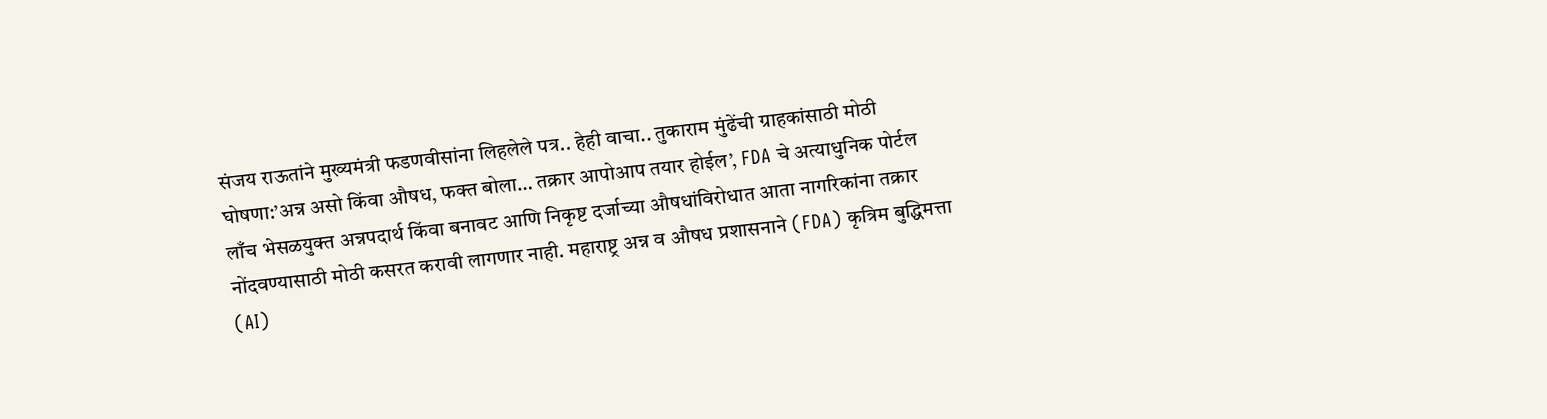संजय राऊतांने मुख्यमंत्री फडणवीसांना लिहलेले पत्र.. हेही वाचा.. तुकाराम मुंढेंची ग्राहकांसाठी मोठी घोषणा:’अन्न असो किंवा औषध, फक्त बोला… तक्रार आपोआप तयार होईल’, FDA चे अत्याधुनिक पोर्टल लाँच भेसळयुक्त अन्नपदार्थ किंवा बनावट आणि निकृष्ट दर्जाच्या औषधांविरोधात आता नागरिकांना तक्रार नोंदवण्यासाठी मोठी कसरत करावी लागणार नाही. महाराष्ट्र अन्न व औषध प्रशासनाने (FDA) कृत्रिम बुद्धिमत्ता (AI)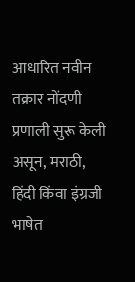आधारित नवीन तक्रार नोंदणी प्रणाली सुरू केली असून, मराठी, हिंदी किंवा इंग्रजी भाषेत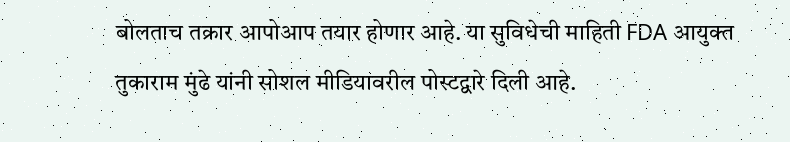बोलताच तक्रार आपोआप तयार होणार आहे. या सुविधेची माहिती FDA आयुक्त तुकाराम मुंढे यांनी सोशल मीडियावरील पोस्टद्वारे दिली आहे.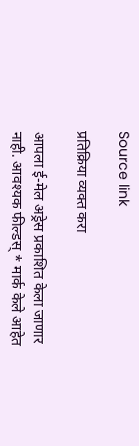Source link

प्रतिक्रिया व्यक्त करा

आपला ई-मेल अड्रेस प्रकाशित केला जाणार नाही. आवश्यक फील्डस् * मार्क केले आहेत